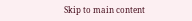Skip to main content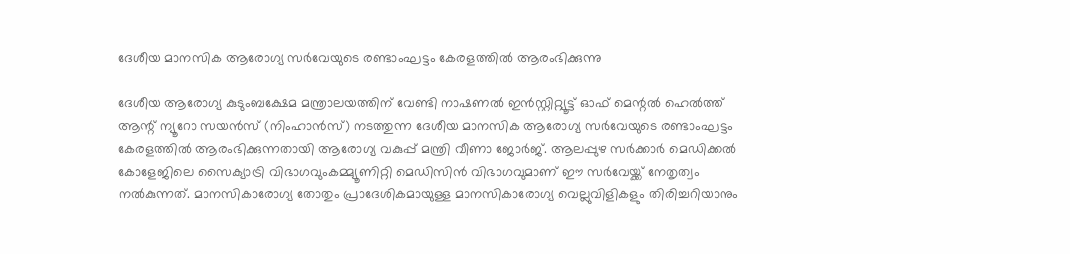ദേശീയ മാനസിക ആരോഗ്യ സർവേയുടെ രണ്ടാംഘട്ടം കേരളത്തിൽ ആരംഭിക്കുന്നു

ദേശീയ ആരോഗ്യ കുടുംബക്ഷേമ മന്ത്രാലയത്തിന് വേണ്ടി നാഷണൽ ഇൻസ്റ്റിറ്റ്യൂട്ട് ഓഫ് മെന്റൽ ഹെൽത്ത് ആന്റ് ന്യൂറോ സയൻസ് (നിംഹാൻസ്) നടത്തുന്ന ദേശീയ മാനസിക ആരോഗ്യ സർവേയുടെ രണ്ടാംഘട്ടം കേരളത്തിൽ ആരംഭിക്കുന്നതായി ആരോഗ്യ വകുപ്പ് മന്ത്രി വീണാ ജോർജ്. ആലപ്പുഴ സർക്കാർ മെഡിക്കൽ കോളേജിലെ സൈക്യാട്രി വിഭാഗവുംകമ്മ്യൂണിറ്റി മെഡിസിൻ വിഭാഗവുമാണ് ഈ സർവേയ്ക്ക് നേതൃത്വം നൽകുന്നത്. മാനസികാരോഗ്യ തോതും പ്രാദേശികമായുള്ള മാനസികാരോഗ്യ വെല്ലുവിളികളും തിരിച്ചറിയാനും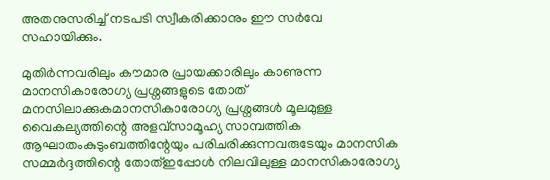അതനുസരിച്ച് നടപടി സ്വീകരിക്കാനും ഈ സർവേ സഹായിക്കും.

മുതിർന്നവരിലും കൗമാര പ്രായക്കാരിലും കാണുന്ന മാനസികാരോഗ്യ പ്രശ്നങ്ങളുടെ തോത് മനസിലാക്കുകമാനസികാരോഗ്യ പ്രശ്നങ്ങൾ മൂലമുള്ള വൈകല്യത്തിന്റെ അളവ്സാമൂഹ്യ സാമ്പത്തിക ആഘാതംകുടുംബത്തിന്റേയും പരിചരിക്കുന്നവരുടേയും മാനസിക സമ്മർദ്ദത്തിന്റെ തോത്ഇപ്പോൾ നിലവിലുള്ള മാനസികാരോഗ്യ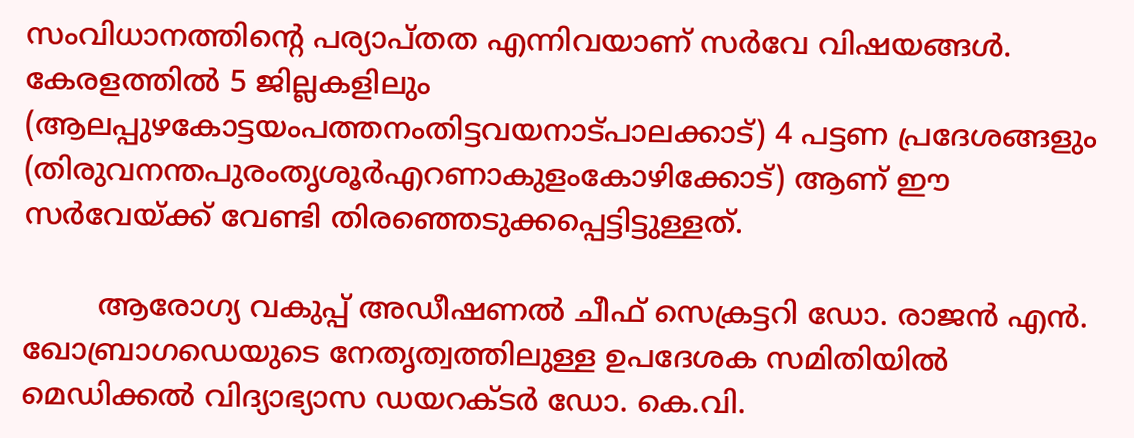സംവിധാനത്തിന്റെ പര്യാപ്തത എന്നിവയാണ് സർവേ വിഷയങ്ങൾ. കേരളത്തിൽ 5 ജില്ലകളിലും (ആലപ്പുഴകോട്ടയംപത്തനംതിട്ടവയനാട്പാലക്കാട്) 4 പട്ടണ പ്രദേശങ്ങളും (തിരുവനന്തപുരംതൃശൂർഎറണാകുളംകോഴിക്കോട്) ആണ് ഈ സർവേയ്ക്ക് വേണ്ടി തിരഞ്ഞെടുക്കപ്പെട്ടിട്ടുള്ളത്.

        ആരോഗ്യ വകുപ്പ് അഡീഷണൽ ചീഫ് സെക്രട്ടറി ഡോ. രാജൻ എൻ. ഖോബ്രാഗഡെയുടെ നേതൃത്വത്തിലുള്ള ഉപദേശക സമിതിയിൽ മെഡിക്കൽ വിദ്യാഭ്യാസ ഡയറക്ടർ ഡോ. കെ.വി.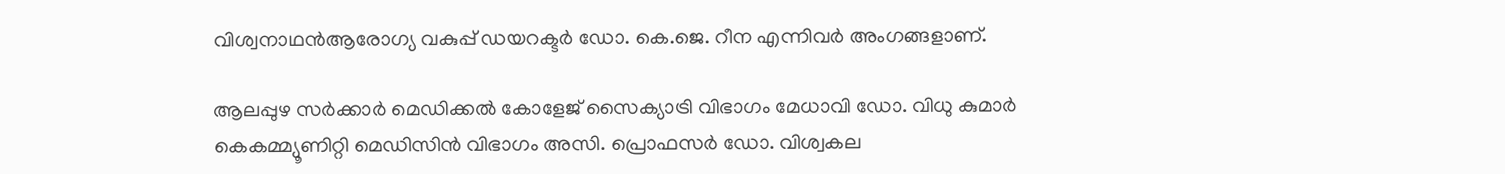വിശ്വനാഥൻആരോഗ്യ വകുപ്പ് ഡയറക്ടർ ഡോ. കെ.ജെ. റീന എന്നിവർ അംഗങ്ങളാണ്.

ആലപ്പുഴ സർക്കാർ മെഡിക്കൽ കോളേജ് സൈക്യാട്രി വിഭാഗം മേധാവി ഡോ. വിധു കുമാർ കെകമ്മ്യൂണിറ്റി മെഡിസിൻ വിഭാഗം അസി. പ്രൊഫസർ ഡോ. വിശ്വകല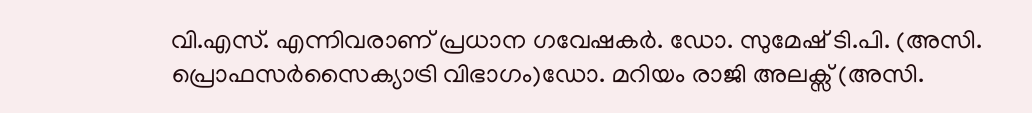വി.എസ്. എന്നിവരാണ് പ്രധാന ഗവേഷകർ. ഡോ. സുമേഷ് ടി.പി. (അസി. പ്രൊഫസർസൈക്യാട്രി വിഭാഗം)ഡോ. മറിയം രാജി അലക്സ് (അസി.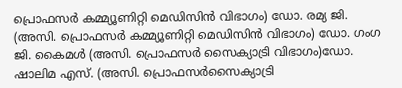പ്രൊഫസർ കമ്മ്യൂണിറ്റി മെഡിസിൻ വിഭാഗം) ഡോ. രമ്യ ജി. (അസി. പ്രൊഫസർ കമ്മ്യൂണിറ്റി മെഡിസിൻ വിഭാഗം) ഡോ. ഗംഗ ജി. കൈമൾ (അസി. പ്രൊഫസർ സൈക്യാട്രി വിഭാഗം)ഡോ. ഷാലിമ എസ്. (അസി. പ്രൊഫസർസൈക്യാട്രി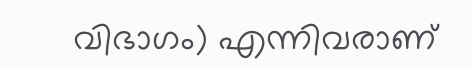വിഭാഗം) എന്നിവരാണ്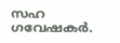സഹ ഗവേഷകർ.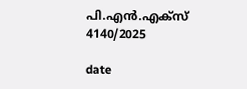പി.എൻ.എക്സ് 4140/2025

date